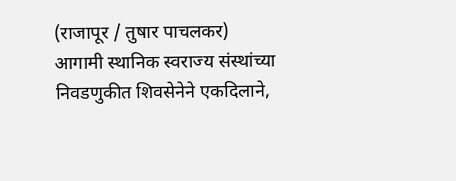(राजापूर / तुषार पाचलकर)
आगामी स्थानिक स्वराज्य संस्थांच्या निवडणुकीत शिवसेनेने एकदिलाने,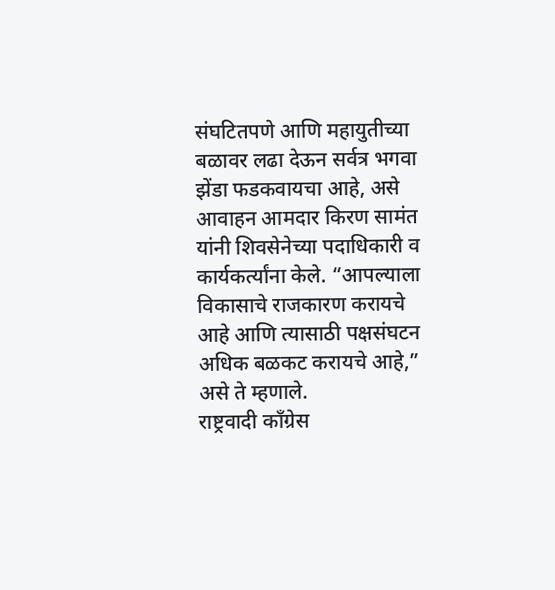संघटितपणे आणि महायुतीच्या बळावर लढा देऊन सर्वत्र भगवा झेंडा फडकवायचा आहे, असे आवाहन आमदार किरण सामंत यांनी शिवसेनेच्या पदाधिकारी व कार्यकर्त्यांना केले. “आपल्याला विकासाचे राजकारण करायचे आहे आणि त्यासाठी पक्षसंघटन अधिक बळकट करायचे आहे,” असे ते म्हणाले.
राष्ट्रवादी काँग्रेस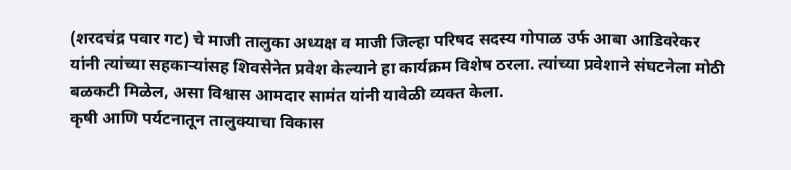(शरदचंद्र पवार गट) चे माजी तालुका अध्यक्ष व माजी जिल्हा परिषद सदस्य गोपाळ उर्फ आबा आडिवरेकर यांनी त्यांच्या सहकाऱ्यांसह शिवसेनेत प्रवेश केल्याने हा कार्यक्रम विशेष ठरला. त्यांच्या प्रवेशाने संघटनेला मोठी बळकटी मिळेल, असा विश्वास आमदार सामंत यांनी यावेळी व्यक्त केला.
कृषी आणि पर्यटनातून तालुक्याचा विकास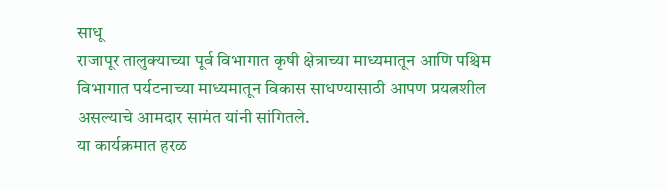साधू
राजापूर तालुक्याच्या पूर्व विभागात कृषी क्षेत्राच्या माध्यमातून आणि पश्चिम विभागात पर्यटनाच्या माध्यमातून विकास साधण्यासाठी आपण प्रयत्नशील असल्याचे आमदार सामंत यांनी सांगितले.
या कार्यक्रमात हरळ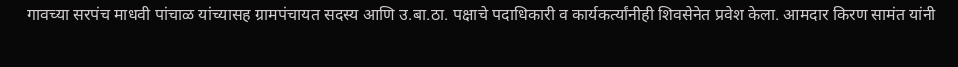गावच्या सरपंच माधवी पांचाळ यांच्यासह ग्रामपंचायत सदस्य आणि उ.बा.ठा. पक्षाचे पदाधिकारी व कार्यकर्त्यांनीही शिवसेनेत प्रवेश केला. आमदार किरण सामंत यांनी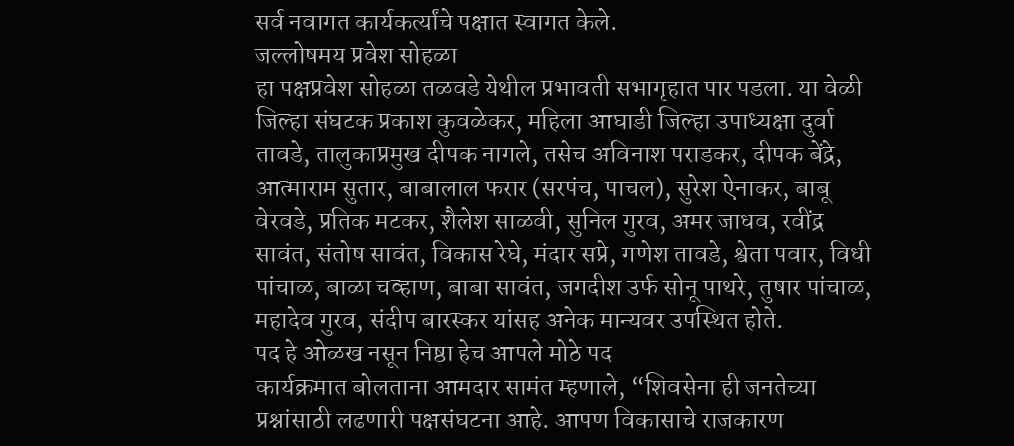सर्व नवागत कार्यकर्त्यांचे पक्षात स्वागत केले.
जल्लोषमय प्रवेश सोहळा
हा पक्षप्रवेश सोहळा तळवडे येथील प्रभावती सभागृहात पार पडला. या वेळी जिल्हा संघटक प्रकाश कुवळेकर, महिला आघाडी जिल्हा उपाध्यक्षा दुर्वा तावडे, तालुकाप्रमुख दीपक नागले, तसेच अविनाश पराडकर, दीपक बेंद्रे, आत्माराम सुतार, बाबालाल फरार (सरपंच, पाचल), सुरेश ऐनाकर, बाबू वेरवडे, प्रतिक मटकर, शैलेश साळवी, सुनिल गुरव, अमर जाधव, रवींद्र सावंत, संतोष सावंत, विकास रेघे, मंदार सप्रे, गणेश तावडे, श्वेता पवार, विधी पांचाळ, बाळा चव्हाण, बाबा सावंत, जगदीश उर्फ सोनू पाथरे, तुषार पांचाळ, महादेव गुरव, संदीप बारस्कर यांसह अनेक मान्यवर उपस्थित होते.
पद हे ओळख नसून निष्ठा हेच आपले मोठे पद
कार्यक्रमात बोलताना आमदार सामंत म्हणाले, “शिवसेना ही जनतेच्या प्रश्नांसाठी लढणारी पक्षसंघटना आहे. आपण विकासाचे राजकारण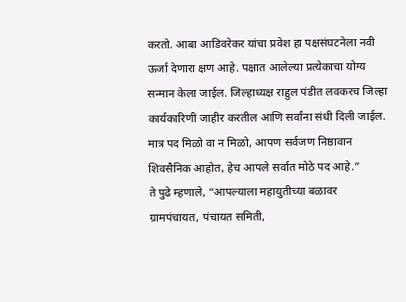करतो. आबा आडिवरेकर यांचा प्रवेश हा पक्षसंघटनेला नवी ऊर्जा देणारा क्षण आहे. पक्षात आलेल्या प्रत्येकाचा योग्य सन्मान केला जाईल. जिल्हाध्यक्ष राहुल पंडीत लवकरच जिल्हा कार्यकारिणी जाहीर करतील आणि सर्वांना संधी दिली जाईल. मात्र पद मिळो वा न मिळो, आपण सर्वजण निष्ठावान शिवसैनिक आहोत, हेच आपले सर्वात मोठे पद आहे.”
ते पुढे म्हणाले, “आपल्याला महायुतीच्या बळावर ग्रामपंचायत, पंचायत समिती,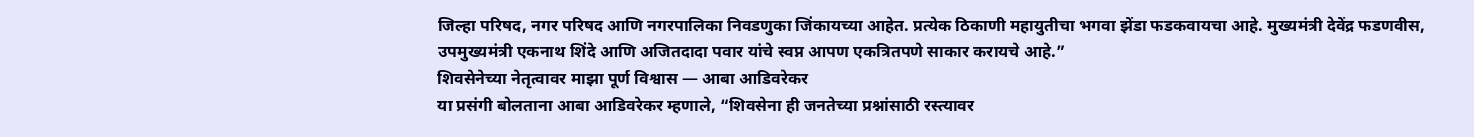जिल्हा परिषद, नगर परिषद आणि नगरपालिका निवडणुका जिंकायच्या आहेत. प्रत्येक ठिकाणी महायुतीचा भगवा झेंडा फडकवायचा आहे. मुख्यमंत्री देवेंद्र फडणवीस, उपमुख्यमंत्री एकनाथ शिंदे आणि अजितदादा पवार यांचे स्वप्न आपण एकत्रितपणे साकार करायचे आहे.”
शिवसेनेच्या नेतृत्वावर माझा पूर्ण विश्वास — आबा आडिवरेकर
या प्रसंगी बोलताना आबा आडिवरेकर म्हणाले, “शिवसेना ही जनतेच्या प्रश्नांसाठी रस्त्यावर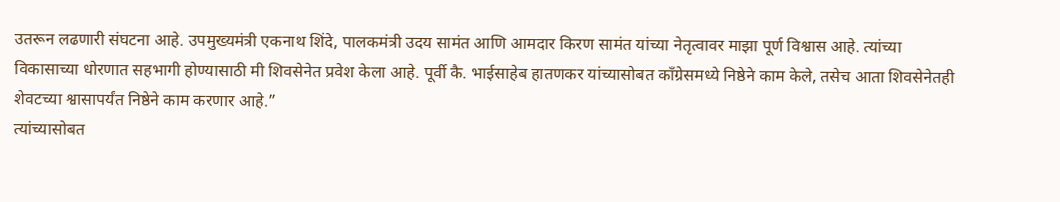उतरून लढणारी संघटना आहे. उपमुख्यमंत्री एकनाथ शिंदे, पालकमंत्री उदय सामंत आणि आमदार किरण सामंत यांच्या नेतृत्वावर माझा पूर्ण विश्वास आहे. त्यांच्या विकासाच्या धोरणात सहभागी होण्यासाठी मी शिवसेनेत प्रवेश केला आहे. पूर्वी कै. भाईसाहेब हातणकर यांच्यासोबत काँग्रेसमध्ये निष्ठेने काम केले, तसेच आता शिवसेनेतही शेवटच्या श्वासापर्यंत निष्ठेने काम करणार आहे.”
त्यांच्यासोबत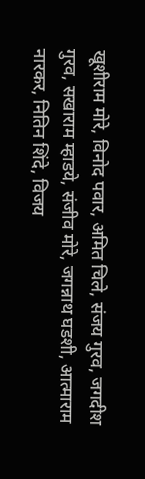खूशीराम मोरे, विनोद पवार, अमित चिले, संजय गुरव, जगदीश गुरव, सखाराम म्हाडये, संजीव मोरे, जगन्नाथ घडशी, आत्माराम नारकर, नितिन शिंदे, विजय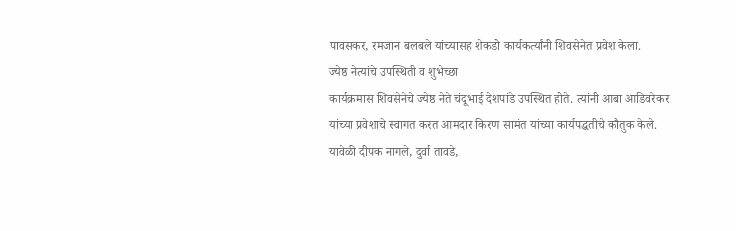पावसकर, रमजान बलबले यांच्यासह शेकडो कार्यकर्त्यांनी शिवसेनेत प्रवेश केला.
ज्येष्ठ नेत्यांचे उपस्थिती व शुभेच्छा
कार्यक्रमास शिवसेनेचे ज्येष्ठ नेते चंदूभाई देशपांडे उपस्थित होते. त्यांनी आबा आडिवरेकर यांच्या प्रवेशाचे स्वागत करत आमदार किरण सामंत यांच्या कार्यपद्धतीचे कौतुक केले.
यावेळी दीपक नागले, दुर्वा तावडे,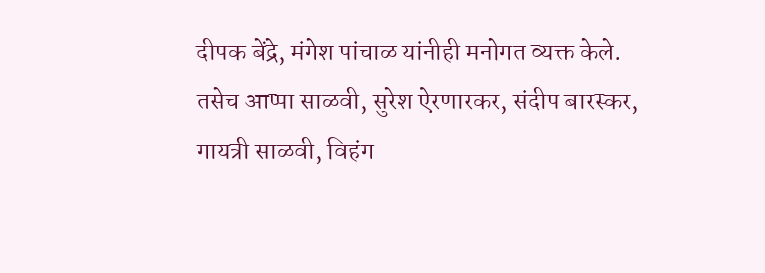दीपक बेंद्रे, मंगेश पांचाळ यांनीही मनोगत व्यक्त केले. तसेच आप्पा साळवी, सुरेश ऐरणारकर, संदीप बारस्कर, गायत्री साळवी, विहंग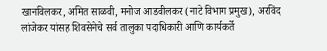खानविलकर, अमित साळवी, मनोज आडवीलकर (नाटे विभाग प्रमुख), अरविंद लांजेकर यांसह शिवसेनेचे सर्व तालुका पदाधिकारी आणि कार्यकर्ते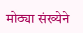मोठ्या संख्येने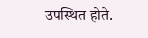उपस्थित होते.